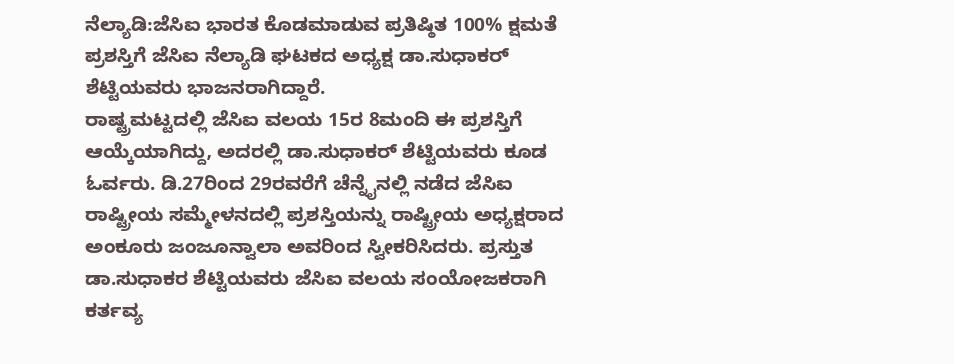ನೆಲ್ಯಾಡಿ:ಜೆಸಿಐ ಭಾರತ ಕೊಡಮಾಡುವ ಪ್ರತಿಷ್ಠಿತ 100% ಕ್ಷಮತೆ ಪ್ರಶಸ್ತಿಗೆ ಜೆಸಿಐ ನೆಲ್ಯಾಡಿ ಘಟಕದ ಅಧ್ಯಕ್ಷ ಡಾ.ಸುಧಾಕರ್ ಶೆಟ್ಟಿಯವರು ಭಾಜನರಾಗಿದ್ದಾರೆ.
ರಾಷ್ಟ್ರಮಟ್ಟದಲ್ಲಿ ಜೆಸಿಐ ವಲಯ 15ರ 8ಮಂದಿ ಈ ಪ್ರಶಸ್ತಿಗೆ ಆಯ್ಕೆಯಾಗಿದ್ದು, ಅದರಲ್ಲಿ ಡಾ.ಸುಧಾಕರ್ ಶೆಟ್ಟಿಯವರು ಕೂಡ ಓರ್ವರು. ಡಿ.27ರಿಂದ 29ರವರೆಗೆ ಚೆನ್ನೈನಲ್ಲಿ ನಡೆದ ಜೆಸಿಐ ರಾಷ್ಟ್ರೀಯ ಸಮ್ಮೇಳನದಲ್ಲಿ ಪ್ರಶಸ್ತಿಯನ್ನು ರಾಷ್ಟ್ರೀಯ ಅಧ್ಯಕ್ಷರಾದ ಅಂಕೂರು ಜಂಜೂನ್ವಾಲಾ ಅವರಿಂದ ಸ್ವೀಕರಿಸಿದರು. ಪ್ರಸ್ತುತ ಡಾ.ಸುಧಾಕರ ಶೆಟ್ಟಿಯವರು ಜೆಸಿಐ ವಲಯ ಸಂಯೋಜಕರಾಗಿ ಕರ್ತವ್ಯ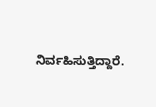ನಿರ್ವಹಿಸುತ್ತಿದ್ದಾರೆ.